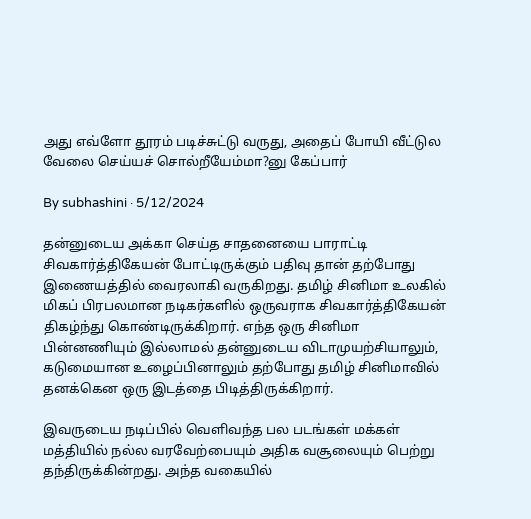அது எவ்ளோ தூரம் படிச்சுட்டு வருது, அதைப் போயி வீட்டுல வேலை செய்யச் சொல்றீயேம்மா?னு கேப்பார்

By subhashini · 5/12/2024

தன்னுடைய அக்கா செய்த சாதனையை பாராட்டி சிவகார்த்திகேயன் போட்டிருக்கும் பதிவு தான் தற்போது இணையத்தில் வைரலாகி வருகிறது. தமிழ் சினிமா உலகில் மிகப் பிரபலமான நடிகர்களில் ஒருவராக சிவகார்த்திகேயன் திகழ்ந்து கொண்டிருக்கிறார். எந்த ஒரு சினிமா பின்னணியும் இல்லாமல் தன்னுடைய விடாமுயற்சியாலும், கடுமையான உழைப்பினாலும் தற்போது தமிழ் சினிமாவில் தனக்கென ஒரு இடத்தை பிடித்திருக்கிறார்.

இவருடைய நடிப்பில் வெளிவந்த பல படங்கள் மக்கள் மத்தியில் நல்ல வரவேற்பையும் அதிக வசூலையும் பெற்று தந்திருக்கின்றது. அந்த வகையில்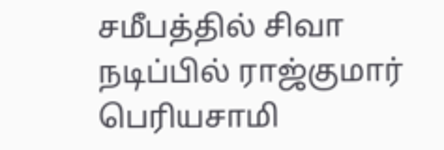சமீபத்தில் சிவா நடிப்பில் ராஜ்குமார் பெரியசாமி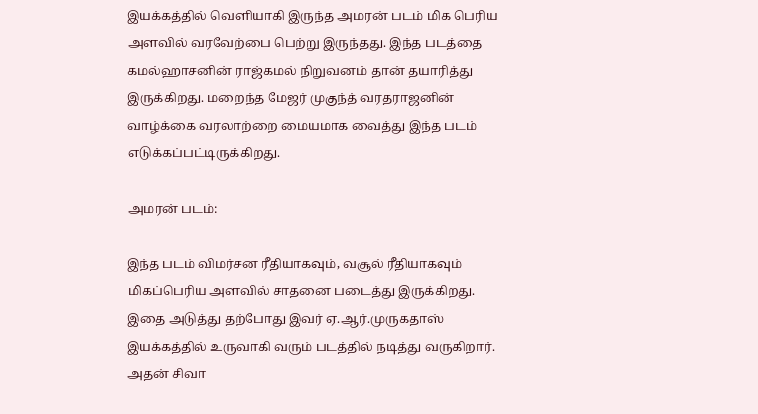இயக்கத்தில் வெளியாகி இருந்த அமரன் படம் மிக பெரிய அளவில் வரவேற்பை பெற்று இருந்தது. இந்த படத்தை கமல்ஹாசனின் ராஜ்கமல் நிறுவனம் தான் தயாரித்து இருக்கிறது. மறைந்த மேஜர் முகுந்த் வரதராஜனின் வாழ்க்கை வரலாற்றை மையமாக வைத்து இந்த படம் எடுக்கப்பட்டிருக்கிறது.

அமரன் படம்:

இந்த படம் விமர்சன ரீதியாகவும், வசூல் ரீதியாகவும் மிகப்பெரிய அளவில் சாதனை படைத்து இருக்கிறது. இதை அடுத்து தற்போது இவர் ஏ.ஆர்.முருகதாஸ் இயக்கத்தில் உருவாகி வரும் படத்தில் நடித்து வருகிறார். அதன் சிவா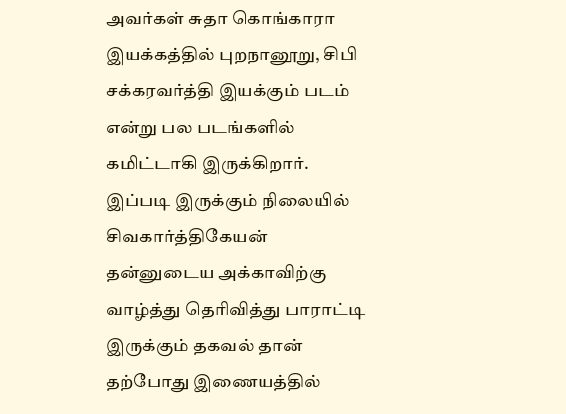அவர்கள் சுதா கொங்காரா இயக்கத்தில் புறநானூறு, சிபி சக்கரவர்த்தி இயக்கும் படம் என்று பல படங்களில் கமிட்டாகி இருக்கிறார். இப்படி இருக்கும் நிலையில் சிவகார்த்திகேயன் தன்னுடைய அக்காவிற்கு வாழ்த்து தெரிவித்து பாராட்டி இருக்கும் தகவல் தான் தற்போது இணையத்தில்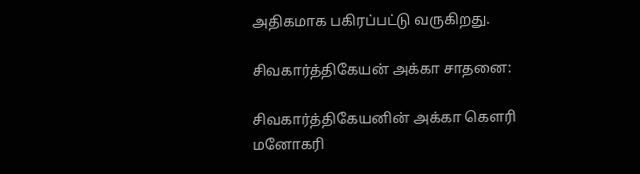அதிகமாக பகிரப்பட்டு வருகிறது.

சிவகார்த்திகேயன் அக்கா சாதனை:

சிவகார்த்திகேயனின் அக்கா கௌரி மனோகரி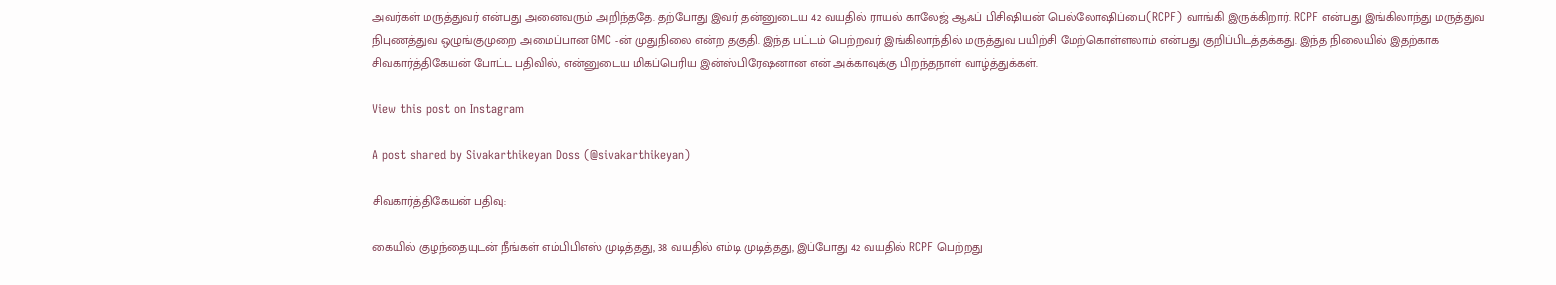அவர்கள் மருத்துவர் என்பது அனைவரும் அறிந்ததே. தற்போது இவர் தன்னுடைய 42 வயதில் ராயல் காலேஜ் ஆஃப் பிசிஷியன் பெல்லோஷிப்பை(RCPF) வாங்கி இருக்கிறார். RCPF என்பது இங்கிலாந்து மருத்துவ நிபுணத்துவ ஒழுங்குமுறை அமைப்பான GMC -ன் முதுநிலை என்ற தகுதி. இந்த பட்டம் பெற்றவர் இங்கிலாந்தில் மருத்துவ பயிற்சி மேற்கொள்ளலாம் என்பது குறிப்பிடத்தக்கது. இந்த நிலையில் இதற்காக சிவகார்த்திகேயன் போட்ட பதிவில், என்னுடைய மிகப்பெரிய இன்ஸ்பிரேஷனான என் அக்காவுக்கு பிறந்தநாள் வாழ்த்துக்கள்.

View this post on Instagram

A post shared by Sivakarthikeyan Doss (@sivakarthikeyan)

சிவகார்த்திகேயன் பதிவு:

கையில் குழந்தையுடன் நீங்கள் எம்பிபிஎஸ் முடித்தது, 38 வயதில் எம்டி முடித்தது, இப்போது 42 வயதில் RCPF பெற்றது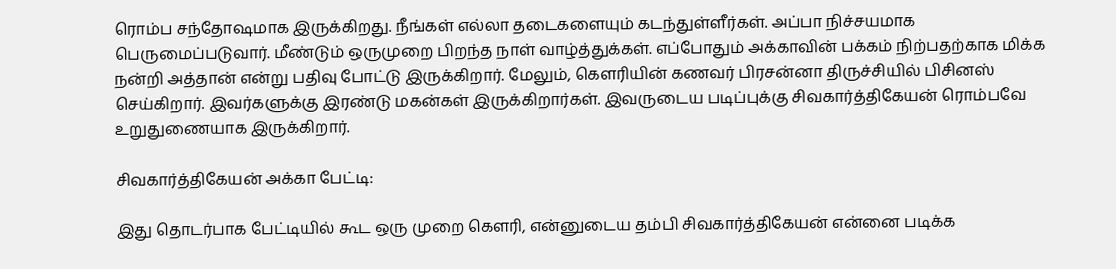ரொம்ப சந்தோஷமாக இருக்கிறது. நீங்கள் எல்லா தடைகளையும் கடந்துள்ளீர்கள். அப்பா நிச்சயமாக பெருமைப்படுவார். மீண்டும் ஒருமுறை பிறந்த நாள் வாழ்த்துக்கள். எப்போதும் அக்காவின் பக்கம் நிற்பதற்காக மிக்க நன்றி அத்தான் என்று பதிவு போட்டு இருக்கிறார். மேலும், கௌரியின் கணவர் பிரசன்னா திருச்சியில் பிசினஸ் செய்கிறார். இவர்களுக்கு இரண்டு மகன்கள் இருக்கிறார்கள். இவருடைய படிப்புக்கு சிவகார்த்திகேயன் ரொம்பவே உறுதுணையாக இருக்கிறார்.

சிவகார்த்திகேயன் அக்கா பேட்டி:

இது தொடர்பாக பேட்டியில் கூட ஒரு முறை கௌரி, என்னுடைய தம்பி சிவகார்த்திகேயன் என்னை படிக்க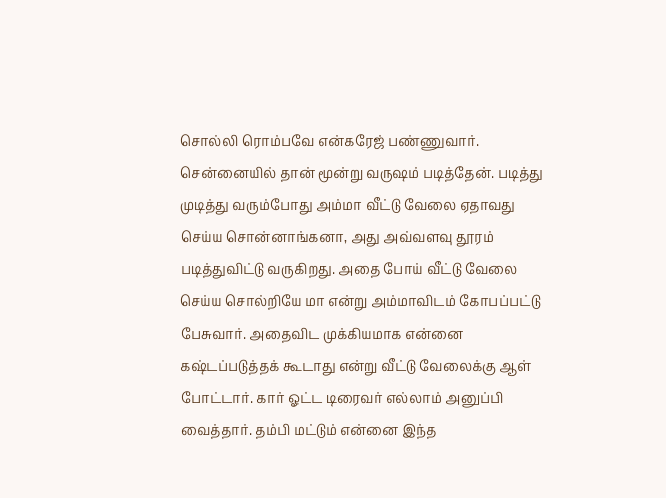சொல்லி ரொம்பவே என்கரேஜ் பண்ணுவார். சென்னையில் தான் மூன்று வருஷம் படித்தேன். படித்து முடித்து வரும்போது அம்மா வீட்டு வேலை ஏதாவது செய்ய சொன்னாங்கனா, அது அவ்வளவு தூரம் படித்துவிட்டு வருகிறது. அதை போய் வீட்டு வேலை செய்ய சொல்றியே மா என்று அம்மாவிடம் கோபப்பட்டு பேசுவார். அதைவிட முக்கியமாக என்னை கஷ்டப்படுத்தக் கூடாது என்று வீட்டு வேலைக்கு ஆள் போட்டார். கார் ஓட்ட டிரைவர் எல்லாம் அனுப்பி வைத்தார். தம்பி மட்டும் என்னை இந்த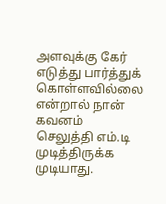அளவுக்கு கேர் எடுத்து பார்த்துக் கொள்ளவில்லை என்றால் நான் கவனம் செலுத்தி எம்.டி முடித்திருக்க முடியாது.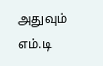அதுவும் எம்.டி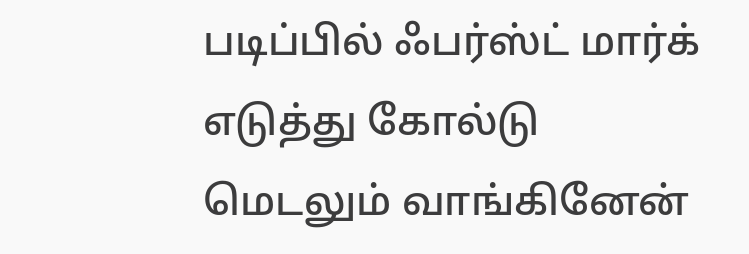படிப்பில் ஃபர்ஸ்ட் மார்க் எடுத்து கோல்டு மெடலும் வாங்கினேன்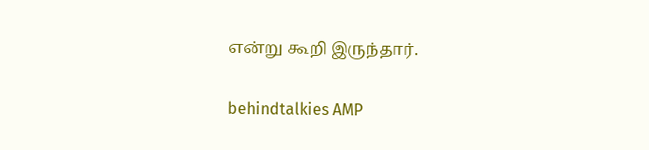என்று கூறி இருந்தார்.

behindtalkies AMP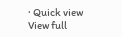· Quick view
View full